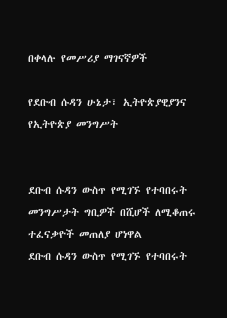በቀላሉ የመሥሪያ ማገናኛዎች

የደቡብ ሱዳን ሁኔታ፣ ኢትዮጵያዊያንና የኢትዮጵያ መንግሥት


ደቡብ ሱዳን ውስጥ የሚገኙ የተባበሩት መንግሥታት ግቢዎች በሺሆች ለሚቆጠሩ ተፈናቃዮች መጠለያ ሆነዋል
ደቡብ ሱዳን ውስጥ የሚገኙ የተባበሩት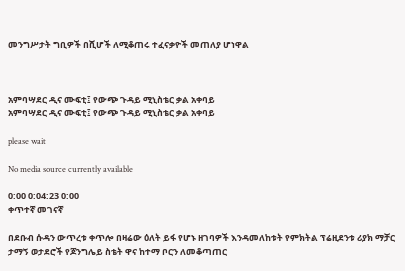መንግሥታት ግቢዎች በሺሆች ለሚቆጠሩ ተፈናቃዮች መጠለያ ሆነዋል



አምባሣደር ዲና ሙፍቲ፤ የውጭ ጉዳይ ሚኒስቴር ቃል አቀባይ
አምባሣደር ዲና ሙፍቲ፤ የውጭ ጉዳይ ሚኒስቴር ቃል አቀባይ

please wait

No media source currently available

0:00 0:04:23 0:00
ቀጥተኛ መገናኛ

በደቡብ ሱዳን ውጥረቱ ቀጥሎ በዛሬው ዕለት ይፋ የሆኑ ዘገባዎች እንዳመለከቱት የምክትል ፕሬዚደንቱ ሪያክ ማቻር ታማኝ ወታደሮች የጆንግሌይ ስቴት ዋና ከተማ ቦርን ለመቆጣጠር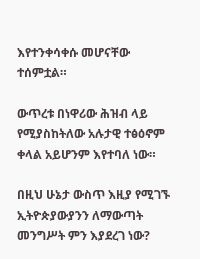እየተንቀሳቀሱ መሆናቸው ተሰምቷል።

ውጥረቱ በነዋሪው ሕዝብ ላይ የሚያስከትለው አሉታዊ ተፅዕኖም ቀላል አይሆንም እየተባለ ነው።

በዚህ ሁኔታ ውስጥ እዚያ የሚገኙ ኢትዮጵያውያንን ለማውጣት መንግሥት ምን እያደረገ ነው?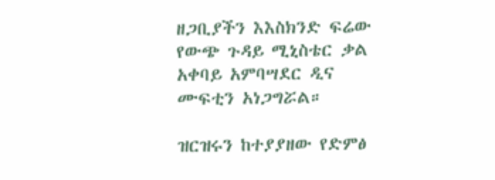ዘጋቢያችን እእስክንድ ፍሬው የውጭ ጉዳይ ሚኒስቴር ቃል አቀባይ አምባሣደር ዲና ሙፍቲን አነጋግሯል።

ዝርዝሩን ከተያያዘው የድምፅ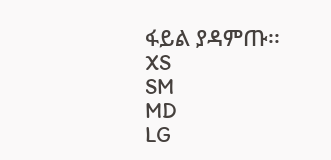ፋይል ያዳምጡ፡፡
XS
SM
MD
LG